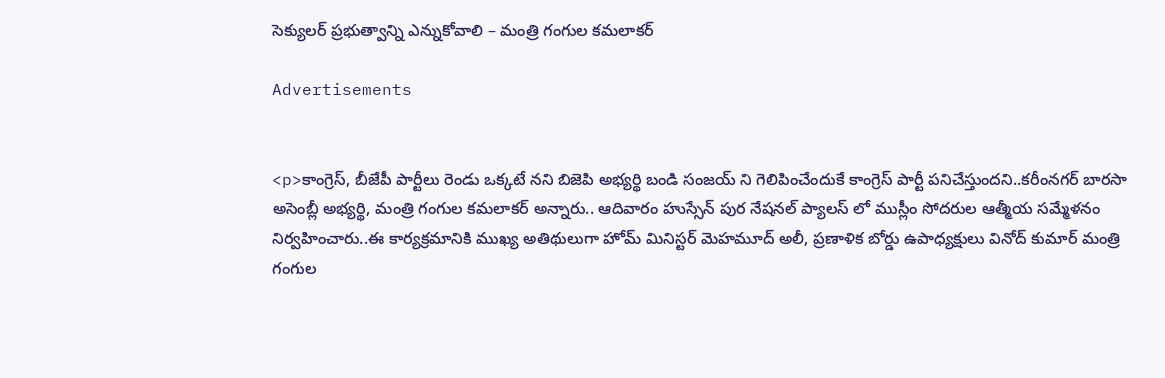సెక్యులర్ ప్రభుత్వాన్ని ఎన్నుకోవాలి – మంత్రి గంగుల కమలాకర్

Advertisements


<p>కాంగ్రెస్, బీజేపీ పార్టీలు రెండు ఒక్కటే నని బిజెపి అభ్యర్థి బండి సంజయ్ ని గెలిపించేందుకే కాంగ్రెస్ పార్టీ పనిచేస్తుందని..కరీంనగర్ బారసా అసెంబ్లీ అభ్యర్థి, మంత్రి గంగుల కమలాకర్ అన్నారు.. ఆదివారం హుస్సేన్ పుర నేషనల్ ప్యాలస్ లో ముస్లీం సోదరుల ఆత్మీయ సమ్మేళనం నిర్వహించారు..ఈ కార్యక్రమానికి ముఖ్య అతిథులుగా హోమ్ మినిస్టర్ మెహమూద్ అలీ, ప్రణాళిక బోర్డు ఉపాధ్యక్షులు వినోద్ కుమార్ మంత్రి గంగుల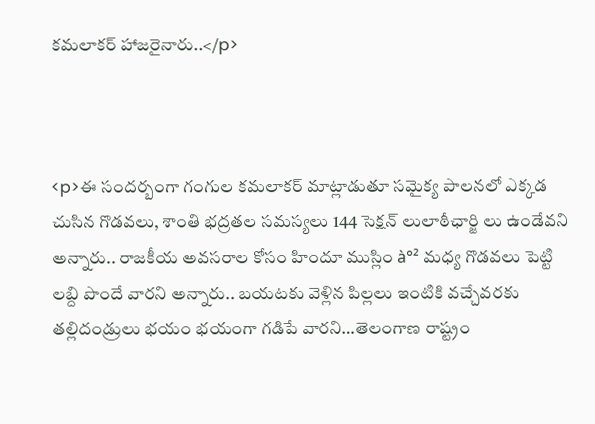కమలాకర్ హాజరైనారు..</p>



<p>ఈ సందర్బంగా గంగుల కమలాకర్ మాట్లాడుతూ సమైక్య పాలనలో ఎక్కడ చుసిన గొడవలు, శాంతి భద్రతల సమస్యలు 144 సెక్షన్ లులాఠీఛార్జి లు ఉండేవని అన్నారు.. రాజకీయ అవసరాల కోసం హిందూ ముస్లిం à°² మధ్య గొడవలు పెట్టి లబ్ది పొందే వారని అన్నారు.. బయటకు వెళ్లిన పిల్లలు ఇంటికి వచ్చేవరకు తల్లిదండ్రులు భయం భయంగా గడిపే వారని…తెలంగాణ రాష్ట్రం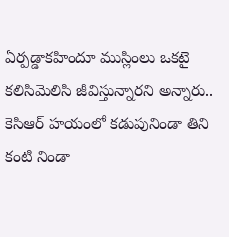ఏర్పడ్డాకహిందూ ముస్లింలు ఒకటై కలిసిమెలిసి జీవిస్తున్నారని అన్నారు.. కెసిఆర్ హయంలో కడుపునిండా తిని కంటి నిండా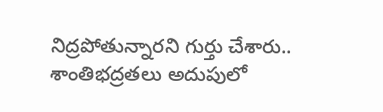నిద్రపోతున్నారని గుర్తు చేశారు.. శాంతిభద్రతలు అదుపులో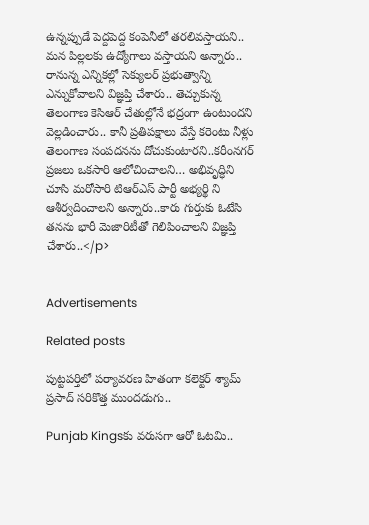ఉన్నప్పుడే పెద్దపెద్ద కంపెనీలో తరలివస్తాయని.. మన పిల్లలకు ఉద్యోగాలు వస్తాయని అన్నారు.. రానున్న ఎన్నికల్లో సెక్యులర్ ప్రభుత్వాన్ని ఎన్నుకోవాలని విజ్ఞప్తి చేశారు.. తెచ్చుకున్న తెలంగాణ కెసిఆర్ చేతుల్లోనే భద్రంగా ఉంటుందని వెల్లడించారు.. కానీ ప్రతిపక్షాలు వేస్తే కరెంటు నీళ్లు తెలంగాణ సంపదనను దోచుకుంటారని..కరీంనగర్ ప్రజలు ఒకసారి ఆలోచించాలని… అభివృద్ధిని చూసి మరోసారి టిఆర్ఎస్ పార్టీ అభ్యర్థి ని ఆశీర్వదించాలని అన్నారు..కారు గుర్తుకు ఓటేసి తనను భారీ మెజారిటీతో గెలిపించాలని విజ్ఞప్తి చేశారు..</p>


Advertisements

Related posts

పుట్టపర్తిలో పర్యావరణ హితంగా కలెక్టర్ శ్యామ్ ప్రసాద్ సరికొత్త ముందడుగు..

Punjab Kingsకు వరుసగా ఆరో ఓటమి..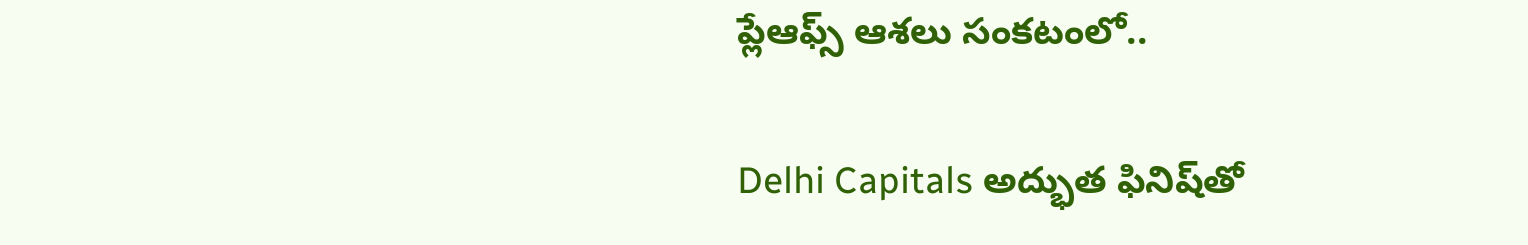ప్లేఆఫ్స్ ఆశలు సంకటంలో..

Delhi Capitals అద్భుత ఫినిష్‌తో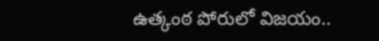ఉత్కంఠ పోరులో విజయం..